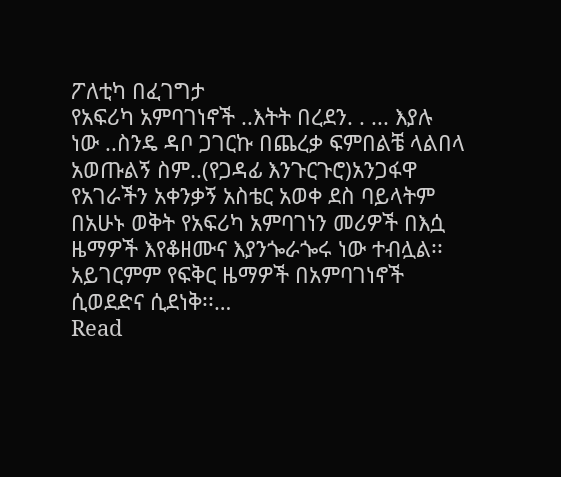ፖለቲካ በፈገግታ
የአፍሪካ አምባገነኖች ..እትት በረደን. . ... እያሉ ነው ..ስንዴ ዳቦ ጋገርኩ በጨረቃ ፍምበልቼ ላልበላ አወጡልኝ ስም..(የጋዳፊ እንጉርጉሮ)አንጋፋዋ የአገራችን አቀንቃኝ አስቴር አወቀ ደስ ባይላትም በአሁኑ ወቅት የአፍሪካ አምባገነን መሪዎች በእሷ ዜማዎች እየቆዘሙና እያንጐራጐሩ ነው ተብሏል፡፡ አይገርምም የፍቅር ዜማዎች በአምባገነኖች ሲወደድና ሲደነቅ፡፡…
Read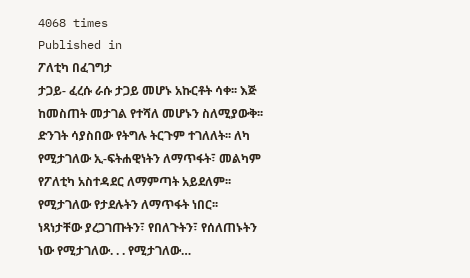4068 times
Published in
ፖለቲካ በፈገግታ
ታጋይ- ፈረሱ ራሱ ታጋይ መሆኑ አኩርቶት ሳቀ፡፡ እጅ ከመስጠት መታገል የተሻለ መሆኑን ስለሚያውቅ፡፡ ድንገት ሳያስበው የትግሉ ትርጉም ተገለለት፡፡ ለካ የሚታገለው ኢ-ፍትሐዊነትን ለማጥፋት፣ መልካም የፖለቲካ አስተዳደር ለማምጣት አይደለም፡፡ የሚታገለው የታደሉትን ለማጥፋት ነበር፡፡ ነጻነታቸው ያረጋገጡትን፣ የበለጉትን፣ የሰለጠኑትን ነው የሚታገለው. . . የሚታገለው…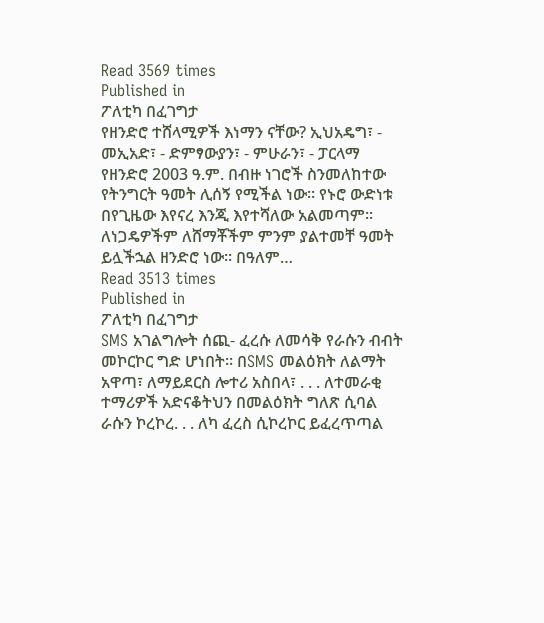Read 3569 times
Published in
ፖለቲካ በፈገግታ
የዘንድሮ ተሸላሚዎች እነማን ናቸው? ኢህአዴግ፣ - መኢአድ፣ - ድምፃውያን፣ - ምሁራን፣ - ፓርላማ የዘንድሮ 2003 ዓ.ም. በብዙ ነገሮች ስንመለከተው የትንግርት ዓመት ሊሰኝ የሚችል ነው፡፡ የኑሮ ውድነቱ በየጊዜው እየናረ እንጂ እየተሻለው አልመጣም፡፡ ለነጋዴዎችም ለሸማቾችም ምንም ያልተመቸ ዓመት ይሏችኋል ዘንድሮ ነው፡፡ በዓለም…
Read 3513 times
Published in
ፖለቲካ በፈገግታ
SMS አገልግሎት ሰጪ- ፈረሱ ለመሳቅ የራሱን ብብት መኮርኮር ግድ ሆነበት፡፡ በSMS መልዕክት ለልማት አዋጣ፣ ለማይደርስ ሎተሪ አስበላ፣ . . . ለተመራቂ ተማሪዎች አድናቆትህን በመልዕክት ግለጽ ሲባል ራሱን ኮረኮረ. . . ለካ ፈረስ ሲኮረኮር ይፈረጥጣል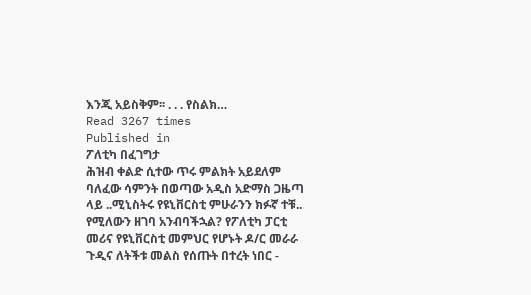እንጂ አይስቅም፡፡ . . . የስልክ…
Read 3267 times
Published in
ፖለቲካ በፈገግታ
ሕዝብ ቀልድ ሲተው ጥሩ ምልክት አይደለም ባለፈው ሳምንት በወጣው አዲስ አድማስ ጋዜጣ ላይ ..ሚኒስትሩ የዩኒቨርስቲ ምሁራንን ክፉኛ ተቹ.. የሚለውን ዘገባ አንብባችኋል? የፖለቲካ ፓርቲ መሪና የዩኒቨርስቲ መምህር የሆኑት ዶ/ር መራራ ጉዲና ለትችቱ መልስ የሰጡት በተረት ነበር -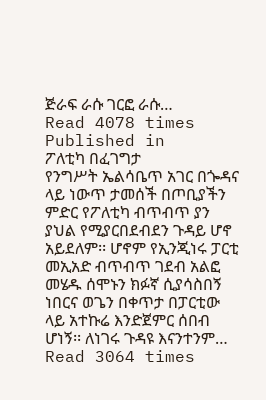ጅራፍ ራሱ ገርፎ ራሱ…
Read 4078 times
Published in
ፖለቲካ በፈገግታ
የንግሥት ኤልሳቤጥ አገር በጐዳና ላይ ነውጥ ታመሰች በጦቢያችን ምድር የፖለቲካ ብጥብጥ ያን ያህል የሚያርበደብደን ጉዳይ ሆኖ አይደለም፡፡ ሆኖም የኢንጂነሩ ፓርቲ መኢአድ ብጥብጥ ገደብ አልፎ መሄዱ ሰሞኑን ክፉኛ ሲያሳስበኝ ነበርና ወጌን በቀጥታ በፓርቲው ላይ አተኩሬ እንድጀምር ሰበብ ሆነኝ፡፡ ለነገሩ ጉዳዩ እናንተንም…
Read 3064 times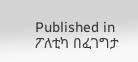Published in
ፖለቲካ በፈገግታ